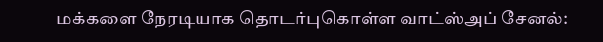மக்களை நேரடியாக தொடர்புகொள்ள வாட்ஸ்அப் சேனல்: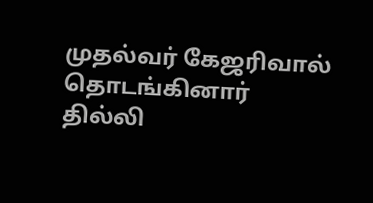முதல்வர் கேஜரிவால் தொடங்கினார்
தில்லி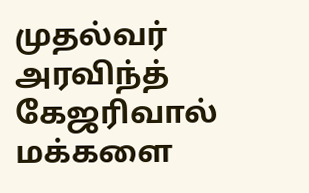முதல்வர் அரவிந்த் கேஜரிவால் மக்களை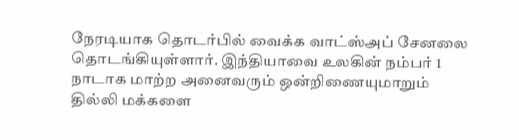நேரடியாக தொடர்பில் வைக்க வாட்ஸ்அப் சேனலை தொடங்கியுள்ளார். இந்தியாவை உலகின் நம்பர் 1 நாடாக மாற்ற அனைவரும் ஒன்றிணையுமாறும் தில்லி மக்களை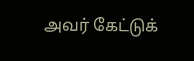அவர் கேட்டுக்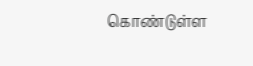கொண்டுள்ள